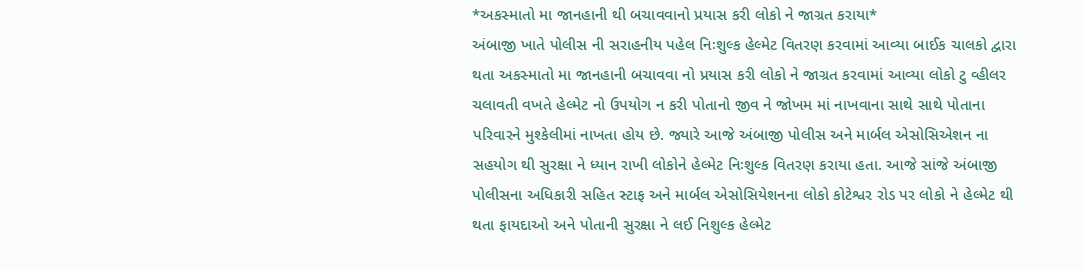*અકસ્માતો મા જાનહાની થી બચાવવાનો પ્રયાસ કરી લોકો ને જાગ્રત કરાયા*
અંબાજી ખાતે પોલીસ ની સરાહનીય પહેલ નિઃશુલ્ક હેલ્મેટ વિતરણ કરવામાં આવ્યા બાઈક ચાલકો દ્વારા થતા અકસ્માતો મા જાનહાની બચાવવા નો પ્રયાસ કરી લોકો ને જાગ્રત કરવામાં આવ્યા લોકો ટુ વ્હીલર ચલાવતી વખતે હેલ્મેટ નો ઉપયોગ ન કરી પોતાનો જીવ ને જોખમ માં નાખવાના સાથે સાથે પોતાના પરિવારને મુશ્કેલીમાં નાખતા હોય છે. જ્યારે આજે અંબાજી પોલીસ અને માર્બલ એસોસિએશન ના સહયોગ થી સુરક્ષા ને ધ્યાન રાખી લોકોને હેલ્મેટ નિઃશુલ્ક વિતરણ કરાયા હતા. આજે સાંજે અંબાજી પોલીસના અધિકારી સહિત સ્ટાફ અને માર્બલ એસોસિયેશનના લોકો કોટેશ્વર રોડ પર લોકો ને હેલ્મેટ થી થતા ફાયદાઓ અને પોતાની સુરક્ષા ને લઈ નિશુલ્ક હેલ્મેટ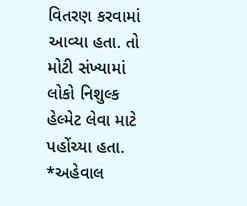વિતરણ કરવામાં આવ્યા હતા. તો મોટી સંખ્યામાં લોકો નિશુલ્ક હેલ્મેટ લેવા માટે પહોંચ્યા હતા.
*અહેવાલ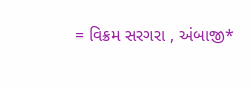= વિક્રમ સરગરા , અંબાજી*